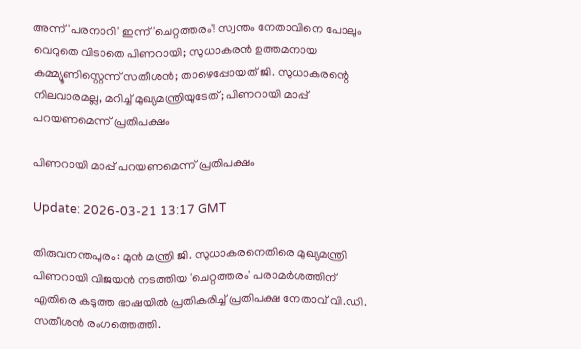അന്ന് 'പരനാറി' ഇന്ന് 'ചെറ്റത്തരം'! സ്വന്തം നേതാവിനെ പോലും വെറുതെ വിടാതെ പിണറായി; സുധാകരന്‍ ഉത്തമനായ കമ്മ്യൂണിസ്റ്റെന്ന് സതീശന്‍; താഴെപ്പോയത് ജി. സുധാകരന്റെ നിലവാരമല്ല, മറിച്ച് മുഖ്യമന്ത്രിയുടേത്; പിണറായി മാപ്പ് പറയണമെന്ന് പ്രതിപക്ഷം

പിണറായി മാപ്പ് പറയണമെന്ന് പ്രതിപക്ഷം

Update: 2026-03-21 13:17 GMT

തിരുവനന്തപുരം: മുന്‍ മന്ത്രി ജി. സുധാകരനെതിരെ മുഖ്യമന്ത്രി പിണറായി വിജയന്‍ നടത്തിയ 'ചെറ്റത്തരം' പരാമര്‍ശത്തിന് എതിരെ കടുത്ത ഭാഷയില്‍ പ്രതികരിച്ച് പ്രതിപക്ഷ നേതാവ് വി.ഡി. സതീശന്‍ രംഗത്തെത്തി.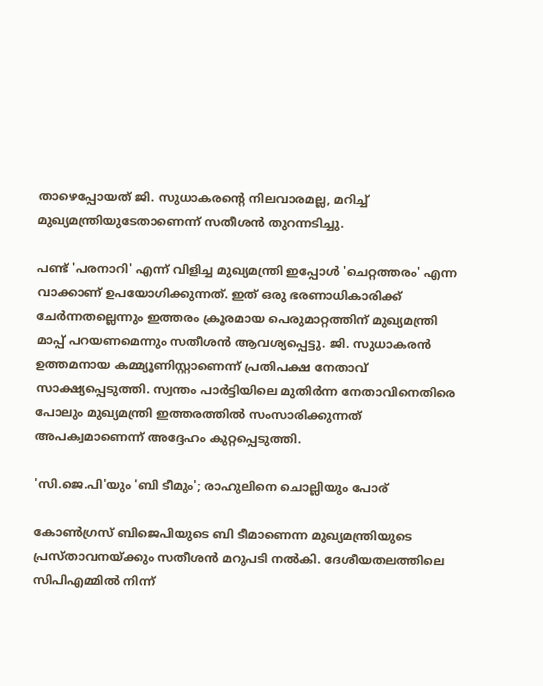താഴെപ്പോയത് ജി. സുധാകരന്റെ നിലവാരമല്ല, മറിച്ച് മുഖ്യമന്ത്രിയുടേതാണെന്ന് സതീശന്‍ തുറന്നടിച്ചു.

പണ്ട് 'പരനാറി' എന്ന് വിളിച്ച മുഖ്യമന്ത്രി ഇപ്പോള്‍ 'ചെറ്റത്തരം' എന്ന വാക്കാണ് ഉപയോഗിക്കുന്നത്. ഇത് ഒരു ഭരണാധികാരിക്ക് ചേര്‍ന്നതല്ലെന്നും ഇത്തരം ക്രൂരമായ പെരുമാറ്റത്തിന് മുഖ്യമന്ത്രി മാപ്പ് പറയണമെന്നും സതീശന്‍ ആവശ്യപ്പെട്ടു. ജി. സുധാകരന്‍ ഉത്തമനായ കമ്മ്യൂണിസ്റ്റാണെന്ന് പ്രതിപക്ഷ നേതാവ് സാക്ഷ്യപ്പെടുത്തി. സ്വന്തം പാര്‍ട്ടിയിലെ മുതിര്‍ന്ന നേതാവിനെതിരെ പോലും മുഖ്യമന്ത്രി ഇത്തരത്തില്‍ സംസാരിക്കുന്നത് അപക്വമാണെന്ന് അദ്ദേഹം കുറ്റപ്പെടുത്തി.

'സി.ജെ.പി'യും 'ബി ടീമും'; രാഹുലിനെ ചൊല്ലിയും പോര്

കോണ്‍ഗ്രസ് ബിജെപിയുടെ ബി ടീമാണെന്ന മുഖ്യമന്ത്രിയുടെ പ്രസ്താവനയ്ക്കും സതീശന്‍ മറുപടി നല്‍കി. ദേശീയതലത്തിലെ സിപിഎമ്മില്‍ നിന്ന്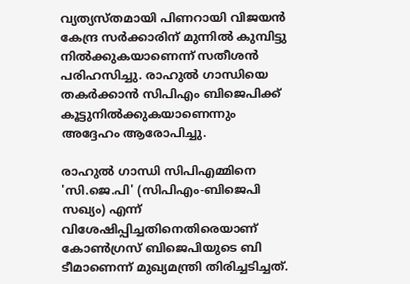വ്യത്യസ്തമായി പിണറായി വിജയന്‍ കേന്ദ്ര സര്‍ക്കാരിന് മുന്നില്‍ കുമ്പിട്ടു നില്‍ക്കുകയാണെന്ന് സതീശന്‍ പരിഹസിച്ചു. രാഹുല്‍ ഗാന്ധിയെ തകര്‍ക്കാന്‍ സിപിഎം ബിജെപിക്ക് കൂട്ടുനില്‍ക്കുകയാണെന്നും അദ്ദേഹം ആരോപിച്ചു.

രാഹുല്‍ ഗാന്ധി സിപിഎമ്മിനെ 'സി.ജെ.പി' (സിപിഎം-ബിജെപി സഖ്യം) എന്ന് വിശേഷിപ്പിച്ചതിനെതിരെയാണ് കോണ്‍ഗ്രസ് ബിജെപിയുടെ ബി ടീമാണെന്ന് മുഖ്യമന്ത്രി തിരിച്ചടിച്ചത്.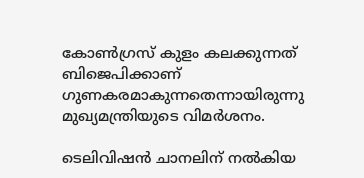കോണ്‍ഗ്രസ് കുളം കലക്കുന്നത് ബിജെപിക്കാണ് ഗുണകരമാകുന്നതെന്നായിരുന്നു മുഖ്യമന്ത്രിയുടെ വിമര്‍ശനം.

ടെലിവിഷന്‍ ചാനലിന് നല്‍കിയ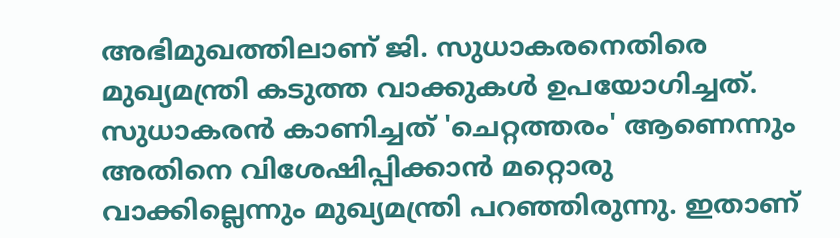അഭിമുഖത്തിലാണ് ജി. സുധാകരനെതിരെ മുഖ്യമന്ത്രി കടുത്ത വാക്കുകള്‍ ഉപയോഗിച്ചത്. സുധാകരന്‍ കാണിച്ചത് 'ചെറ്റത്തരം' ആണെന്നും അതിനെ വിശേഷിപ്പിക്കാന്‍ മറ്റൊരു വാക്കില്ലെന്നും മുഖ്യമന്ത്രി പറഞ്ഞിരുന്നു. ഇതാണ്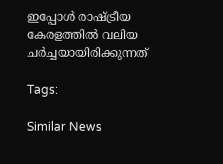ഇപ്പോള്‍ രാഷ്ട്രീയ കേരളത്തില്‍ വലിയ ചര്‍ച്ചയായിരിക്കുന്നത്

Tags:

Similar News